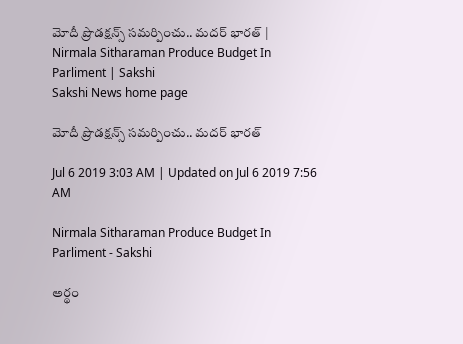మోదీ ప్రొడక్షన్స్‌ సమర్పించు.. మదర్‌ భారత్‌ | Nirmala Sitharaman Produce Budget In Parliment | Sakshi
Sakshi News home page

మోదీ ప్రొడక్షన్స్‌ సమర్పించు.. మదర్‌ భారత్‌

Jul 6 2019 3:03 AM | Updated on Jul 6 2019 7:56 AM

Nirmala Sitharaman Produce Budget In Parliment - Sakshi

అర్థం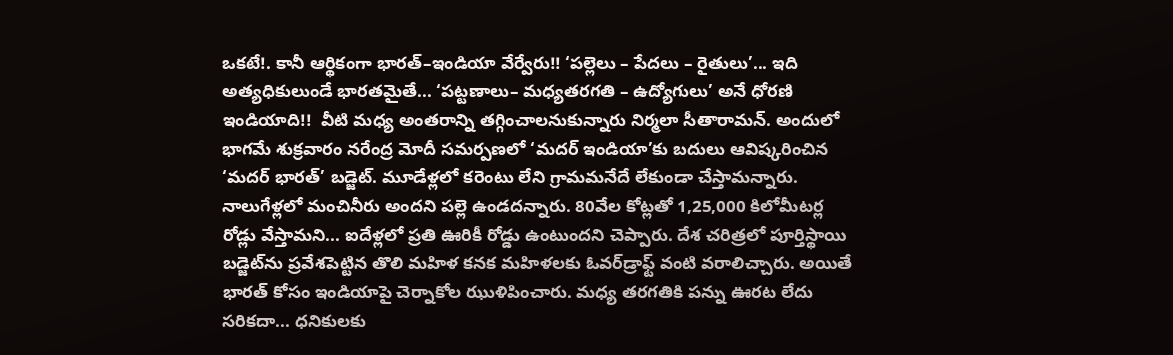ఒకటే!. కానీ ఆర్థికంగా భారత్‌–ఇండియా వేర్వేరు!! ‘పల్లెలు – పేదలు – రైతులు’... ఇది అత్యధికులుండే భారతమైతే... ‘పట్టణాలు– మధ్యతరగతి – ఉద్యోగులు’ అనే ధోరణి ఇండియాది!!  వీటి మధ్య అంతరాన్ని తగ్గించాలనుకున్నారు నిర్మలా సీతారామన్‌. అందులో భాగమే శుక్రవారం నరేంద్ర మోదీ సమర్పణలో ‘మదర్‌ ఇండియా’కు బదులు ఆవిష్కరించిన  ‘మదర్‌ భారత్‌’ బడ్జెట్‌. మూడేళ్లలో కరెంటు లేని గ్రామమనేదే లేకుండా చేస్తామన్నారు. నాలుగేళ్లలో మంచినీరు అందని పల్లె ఉండదన్నారు. 80వేల కోట్లతో 1,25,000 కిలోమీటర్ల రోడ్లు వేస్తామని... ఐదేళ్లలో ప్రతి ఊరికీ రోడ్డు ఉంటుందని చెప్పారు. దేశ చరిత్రలో పూర్తిస్థాయి బడ్జెట్‌ను ప్రవేశపెట్టిన తొలి మహిళ కనక మహిళలకు ఓవర్‌డ్రాఫ్ట్‌ వంటి వరాలిచ్చారు. అయితే భారత్‌ కోసం ఇండియాపై చెర్నాకోల ఝుళిపించారు. మధ్య తరగతికి పన్ను ఊరట లేదు సరికదా... ధనికులకు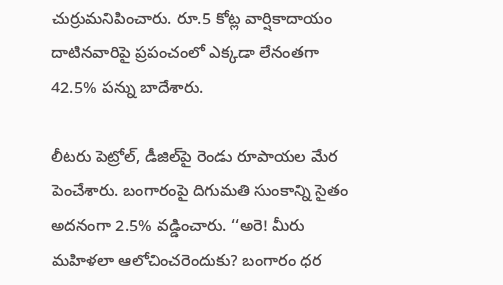చుర్రుమనిపించారు. రూ.5 కోట్ల వార్షికాదాయం దాటినవారిపై ప్రపంచంలో ఎక్కడా లేనంతగా 42.5% పన్ను బాదేశారు.

లీటరు పెట్రోల్, డీజిల్‌పై రెండు రూపాయల మేర పెంచేశారు. బంగారంపై దిగుమతి సుంకాన్ని సైతం అదనంగా 2.5% వడ్డించారు. ‘‘అరె! మీరు మహిళలా ఆలోచించరెందుకు? బంగారం ధర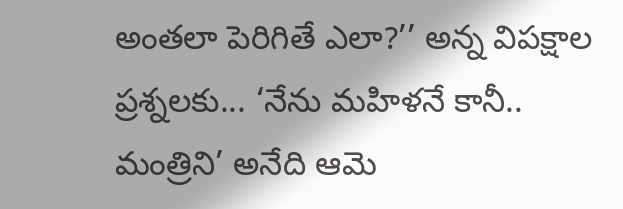అంతలా పెరిగితే ఎలా?’’ అన్న విపక్షాల ప్రశ్నలకు... ‘నేను మహిళనే కానీ.. మంత్రిని’ అనేది ఆమె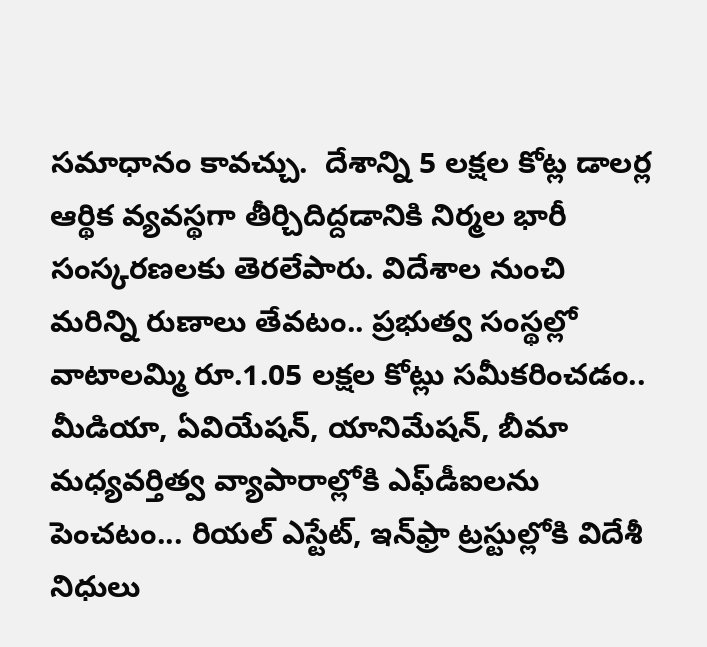సమాధానం కావచ్చు.  దేశాన్ని 5 లక్షల కోట్ల డాలర్ల ఆర్థిక వ్యవస్థగా తీర్చిదిద్దడానికి నిర్మల భారీ సంస్కరణలకు తెరలేపారు. విదేశాల నుంచి మరిన్ని రుణాలు తేవటం.. ప్రభుత్వ సంస్థల్లో వాటాలమ్మి రూ.1.05 లక్షల కోట్లు సమీకరించడం.. మీడియా, ఏవియేషన్, యానిమేషన్, బీమా మధ్యవర్తిత్వ వ్యాపారాల్లోకి ఎఫ్‌డీఐలను పెంచటం... రియల్‌ ఎస్టేట్, ఇన్‌ఫ్రా ట్రస్టుల్లోకి విదేశీ నిధులు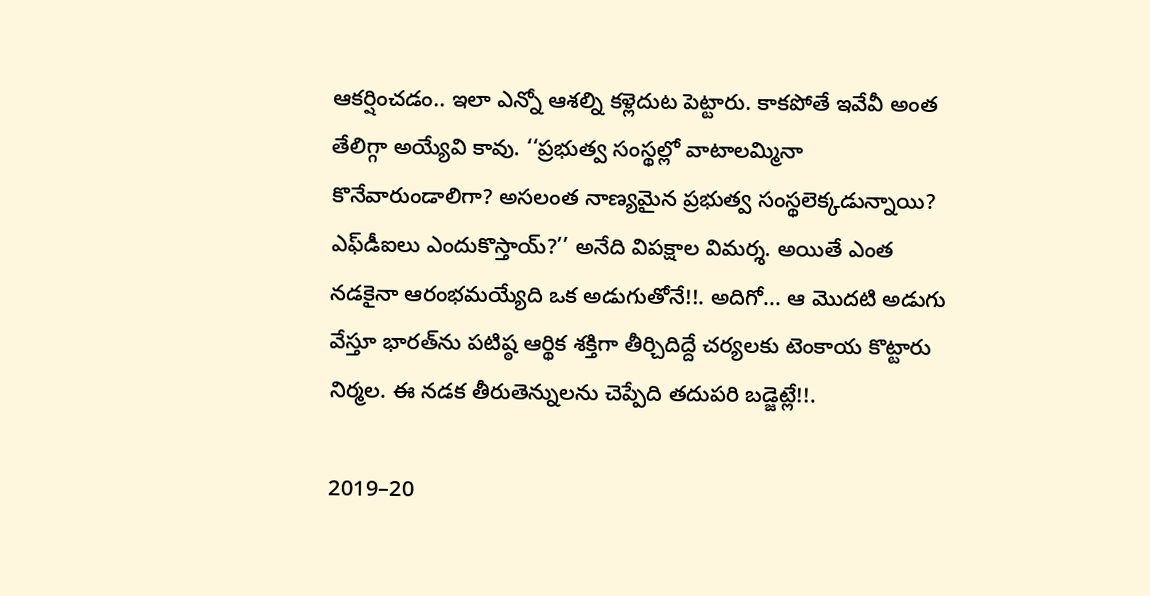ఆకర్షించడం.. ఇలా ఎన్నో ఆశల్ని కళ్లెదుట పెట్టారు. కాకపోతే ఇవేవీ అంత తేలిగ్గా అయ్యేవి కావు. ‘‘ప్రభుత్వ సంస్థల్లో వాటాలమ్మినా కొనేవారుండాలిగా? అసలంత నాణ్యమైన ప్రభుత్వ సంస్థలెక్కడున్నాయి? ఎఫ్‌డీఐలు ఎందుకొస్తాయ్‌?’’ అనేది విపక్షాల విమర్శ. అయితే ఎంత నడకైనా ఆరంభమయ్యేది ఒక అడుగుతోనే!!. అదిగో... ఆ మొదటి అడుగు వేస్తూ భారత్‌ను పటిష్ఠ ఆర్థిక శక్తిగా తీర్చిదిద్దే చర్యలకు టెంకాయ కొట్టారు నిర్మల. ఈ నడక తీరుతెన్నులను చెప్పేది తదుపరి బడ్జెట్లే!!.

2019–20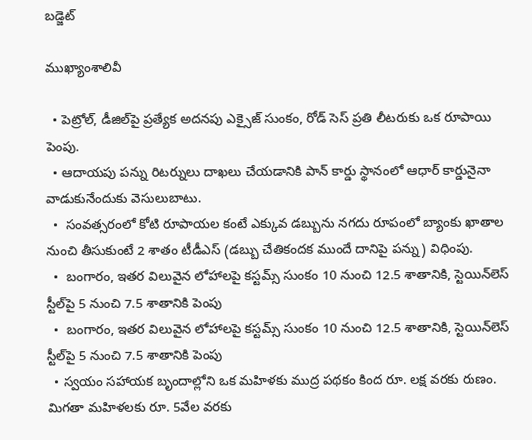బడ్జెట్‌

ముఖ్యాంశాలివీ

  • పెట్రోల్, డీజిల్‌పై ప్రత్యేక అదనపు ఎక్సైజ్‌ సుంకం, రోడ్‌ సెస్‌ ప్రతి లీటరుకు ఒక రూపాయి పెంపు.
  • ఆదాయపు పన్ను రిటర్నులు దాఖలు చేయడానికి పాన్‌ కార్డు స్థానంలో ఆధార్‌ కార్డునైనా వాడుకునేందుకు వెసులుబాటు.
  •  సంవత్సరంలో కోటి రూపాయల కంటే ఎక్కువ డబ్బును నగదు రూపంలో బ్యాంకు ఖాతాల నుంచి తీసుకుంటే 2 శాతం టీడీఎస్‌ (డబ్బు చేతికందక ముందే దానిపై పన్ను) విధింపు.
  •  బంగారం, ఇతర విలువైన లోహాలపై కస్టమ్స్‌ సుంకం 10 నుంచి 12.5 శాతానికి, స్టెయిన్‌లెస్‌ స్టీల్‌పై 5 నుంచి 7.5 శాతానికి పెంపు
  •  బంగారం, ఇతర విలువైన లోహాలపై కస్టమ్స్‌ సుంకం 10 నుంచి 12.5 శాతానికి, స్టెయిన్‌లెస్‌ స్టీల్‌పై 5 నుంచి 7.5 శాతానికి పెంపు
  • స్వయం సహాయక బృందాల్లోని ఒక మహిళకు ముద్ర పథకం కింద రూ. లక్ష వరకు రుణం. మిగతా మహిళలకు రూ. 5వేల వరకు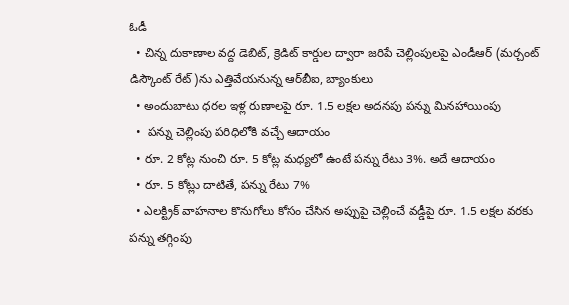ఓడీ
  • చిన్న దుకాణాల వద్ద డెబిట్, క్రెడిట్‌ కార్డుల ద్వారా జరిపే చెల్లింపులపై ఎండీఆర్‌ (మర్చంట్‌ డిస్కౌంట్‌ రేట్‌)ను ఎత్తివేయనున్న ఆర్‌బీఐ, బ్యాంకులు
  • అందుబాటు ధరల ఇళ్ల రుణాలపై రూ. 1.5 లక్షల అదనపు పన్ను మినహాయింపు
  •  పన్ను చెల్లింపు పరిధిలోకి వచ్చే ఆదాయం
  • రూ. 2 కోట్ల నుంచి రూ. 5 కోట్ల మధ్యలో ఉంటే పన్ను రేటు 3%. అదే ఆదాయం
  • రూ. 5 కోట్లు దాటితే, పన్ను రేటు 7%
  • ఎలక్ట్రిక్‌ వాహనాల కొనుగోలు కోసం చేసిన అప్పుపై చెల్లించే వడ్డీపై రూ. 1.5 లక్షల వరకు పన్ను తగ్గింపు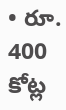• రూ. 400 కోట్ల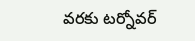వరకు టర్నోవర్‌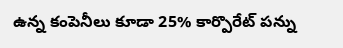ఉన్న కంపెనీలు కూడా 25% కార్పొరేట్‌ పన్ను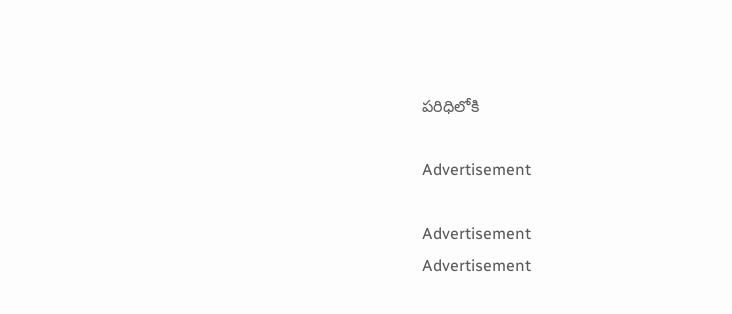పరిధిలోకి

Advertisement

Advertisement
Advertisement